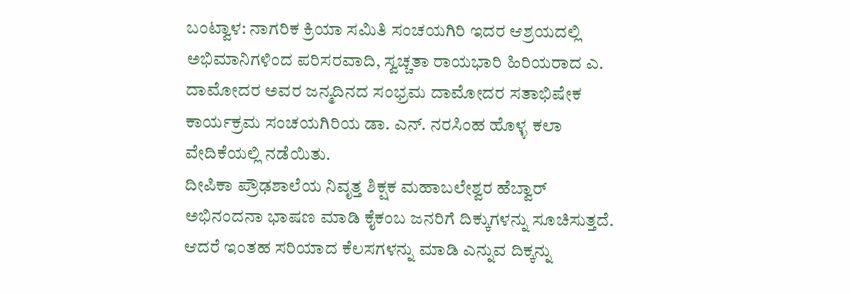ಬಂಟ್ವಾಳ: ನಾಗರಿಕ ಕ್ರಿಯಾ ಸಮಿತಿ ಸಂಚಯಗಿರಿ ಇದರ ಆಶ್ರಯದಲ್ಲಿ ಅಭಿಮಾನಿಗಳಿಂದ ಪರಿಸರವಾದಿ, ಸ್ವಚ್ಚತಾ ರಾಯಭಾರಿ ಹಿರಿಯರಾದ ಎ. ದಾಮೋದರ ಅವರ ಜನ್ಮದಿನದ ಸಂಭ್ರಮ ದಾಮೋದರ ಸತಾಭಿಷೇಕ ಕಾರ್ಯಕ್ರಮ ಸಂಚಯಗಿರಿಯ ಡಾ. ಎನ್. ನರಸಿಂಹ ಹೊಳ್ಳ ಕಲಾ ವೇದಿಕೆಯಲ್ಲಿ ನಡೆಯಿತು.
ದೀಪಿಕಾ ಪ್ರೌಢಶಾಲೆಯ ನಿವೃತ್ತ ಶಿಕ್ಷಕ ಮಹಾಬಲೇಶ್ವರ ಹೆಬ್ವಾರ್ ಅಭಿನಂದನಾ ಭಾಷಣ ಮಾಡಿ ಕೈಕಂಬ ಜನರಿಗೆ ದಿಕ್ಕುಗಳನ್ನು ಸೂಚಿಸುತ್ತದೆ. ಆದರೆ ಇಂತಹ ಸರಿಯಾದ ಕೆಲಸಗಳನ್ನು ಮಾಡಿ ಎನ್ನುವ ದಿಕ್ಕನ್ನು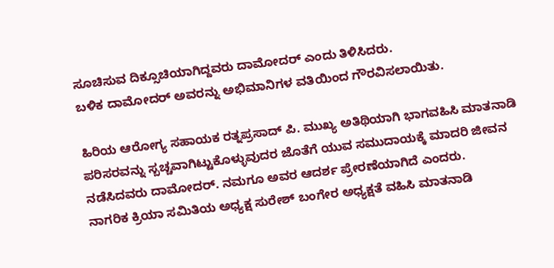ಸೂಚಿಸುವ ದಿಕ್ಸೂಚಿಯಾಗಿದ್ದವರು ದಾಮೋದರ್ ಎಂದು ತಿಳಿಸಿದರು.
ಬಳಿಕ ದಾಮೋದರ್ ಅವರನ್ನು ಅಭಿಮಾನಿಗಳ ವತಿಯಿಂದ ಗೌರವಿಸಲಾಯಿತು.

ಹಿರಿಯ ಆರೋಗ್ಯ ಸಹಾಯಕ ರತ್ನಪ್ರಸಾದ್ ಪಿ. ಮುಖ್ಯ ಅತಿಥಿಯಾಗಿ ಭಾಗವಹಿಸಿ ಮಾತನಾಡಿ ಪರಿಸರವನ್ನು ಸ್ಬಚ್ಚವಾಗಿಟ್ಟುಕೊಳ್ಳುವುದರ ಜೊತೆಗೆ ಯುವ ಸಮುದಾಯಕ್ಕೆ ಮಾದರಿ ಜೀವನ ನಡೆಸಿದವರು ದಾಮೋದರ್. ನಮಗೂ ಅವರ ಆದರ್ಶ ಪ್ರೇರಣೆಯಾಗಿದೆ ಎಂದರು.
ನಾಗರಿಕ ಕ್ರಿಯಾ ಸಮಿತಿಯ ಅಧ್ಯಕ್ಷ ಸುರೇಶ್ ಬಂಗೇರ ಅಧ್ಯಕ್ಷತೆ ವಹಿಸಿ ಮಾತನಾಡಿ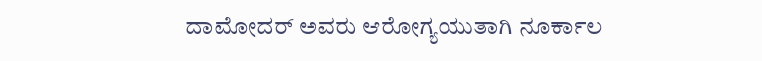ದಾಮೋದರ್ ಅವರು ಆರೋಗ್ಯಯುತಾಗಿ ನೂರ್ಕಾಲ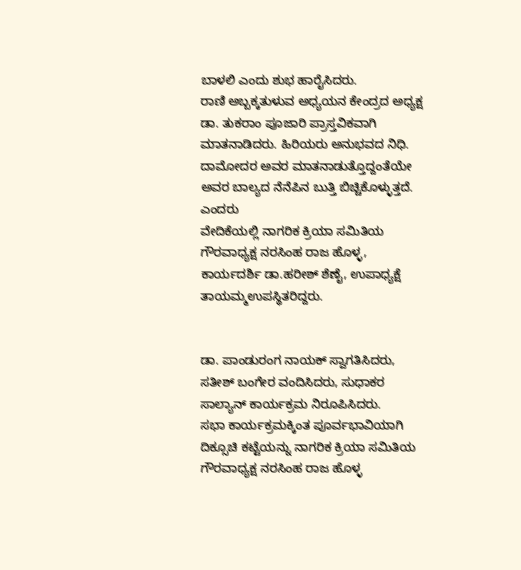ಬಾಳಲಿ ಎಂದು ಶುಭ ಹಾರೈಸಿದರು.
ರಾಣಿ ಅಬ್ಬಕ್ಕತುಳುವ ಅಧ್ಯಯನ ಕೇಂದ್ರದ ಅಧ್ಯಕ್ಷ ಡಾ. ತುಕರಾಂ ಪೂಜಾರಿ ಪ್ರಾಸ್ತವಿಕವಾಗಿ ಮಾತನಾಡಿದರು. ಹಿರಿಯರು ಅನುಭವದ ನಿಧಿ. ದಾಮೋದರ ಅವರ ಮಾತನಾಡುತ್ತೊದ್ದಂತೆಯೇ ಅವರ ಬಾಲ್ಯದ ನೆನೆಪಿನ ಬುತ್ತಿ ಬಿಚ್ಚಿಕೊಳ್ಳುತ್ತದೆ. ಎಂದರು
ವೇದಿಕೆಯಲ್ಲಿ ನಾಗರಿಕ ಕ್ರಿಯಾ ಸಮಿತಿಯ ಗೌರವಾಧ್ಯಕ್ಷ ನರಸಿಂಹ ರಾಜ ಹೊಳ್ಳ, ಕಾರ್ಯದರ್ಶಿ ಡಾ.ಹರೀಶ್ ಶೆಣೈ, ಉಪಾಧ್ಯಕ್ಷೆ ತಾಯಮ್ಮಉಪಸ್ಥಿತರಿದ್ದರು.


ಡಾ. ಪಾಂಡುರಂಗ ನಾಯಕ್ ಸ್ವಾಗತಿಸಿದರು, ಸತೀಶ್ ಬಂಗೇರ ವಂದಿಸಿದರು, ಸುಧಾಕರ ಸಾಲ್ಯಾನ್ ಕಾರ್ಯಕ್ರಮ ನಿರೂಪಿಸಿದರು.
ಸಭಾ ಕಾರ್ಯಕ್ರಮಕ್ಕಿಂತ ಪೂರ್ವಭಾವಿಯಾಗಿ ದಿಕ್ಸೂಚಿ ಕಟ್ಟೆಯನ್ನು ನಾಗರಿಕ ಕ್ರಿಯಾ ಸಮಿತಿಯ ಗೌರವಾಧ್ಯಕ್ಷ ನರಸಿಂಹ ರಾಜ ಹೊಳ್ಳ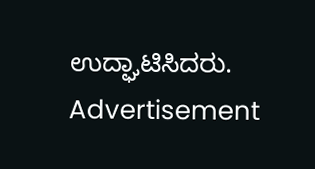ಉದ್ಘಾಟಿಸಿದರು.
Advertisement